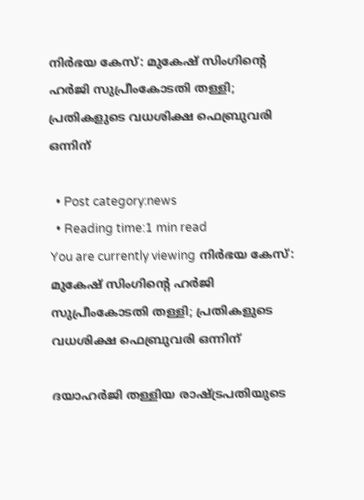നിർഭയ കേസ്: മുകേഷ് സിംഗിന്‍റെ ഹർജി സുപ്രീംകോടതി തള്ളി; പ്രതികളുടെ വധശിക്ഷ ഫെബ്രുവരി ഒന്നിന്

  • Post category:news
  • Reading time:1 min read
You are currently viewing നിർഭയ കേസ്:  മുകേഷ് സിംഗിന്‍റെ ഹർജി സുപ്രീംകോടതി തള്ളി; പ്രതികളുടെ വധശിക്ഷ ഫെബ്രുവരി ഒന്നിന്

ദയാഹർജി തള്ളിയ രാഷ്‌ട്രപതിയുടെ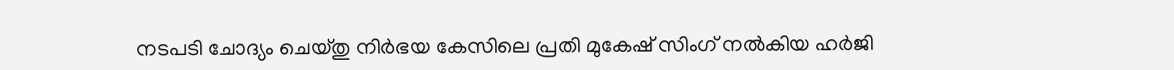നടപടി ചോദ്യം ചെയ്തു നിർഭയ കേസിലെ പ്രതി മുകേഷ് സിംഗ് നൽകിയ ഹർജി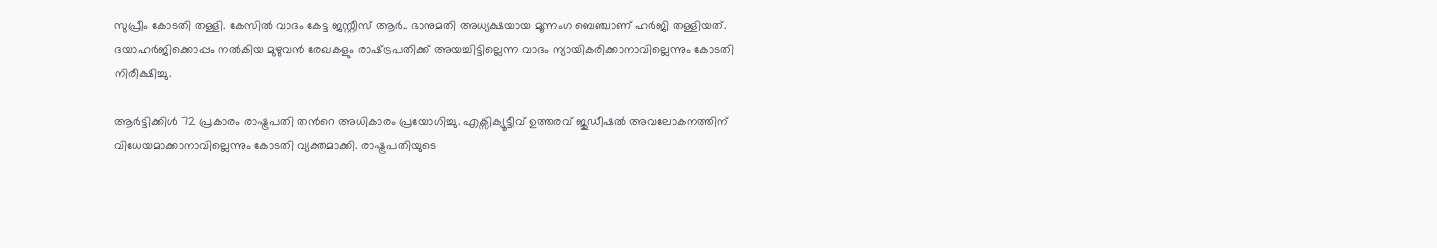സുപ്രീം കോടതി തള്ളി. കേസിൽ വാദം കേട്ട ജസ്റ്റീസ് ആർ.. ഭാനുമതി അധ്യക്ഷയായ മൂന്നംഗ ബെഞ്ചാണ് ഹർജി തള്ളിയത്. ദയാഹർജിക്കൊപ്പം നൽകിയ മുഴുവൻ രേഖകളും രാഷ്‌ട്രപതിക്ക് അയച്ചിട്ടില്ലെന്ന വാദം ന്യായികരിക്കാനാവില്ലെന്നും കോടതി നിരീക്ഷിച്ചു.

ആർട്ടിക്കിൾ 72 പ്രകാരം രാഷ്ട്രപതി തന്‍റെ അധികാരം പ്രയോഗിച്ചു. എക്സിക്യൂട്ടീവ് ഉത്തരവ് ജുഡീഷൽ അവലോകനത്തിന് വിധേയമാക്കാനാവില്ലെന്നും കോ‌‌ടതി വ്യക്തമാക്കി. രാഷ്ട്രപതിയുടെ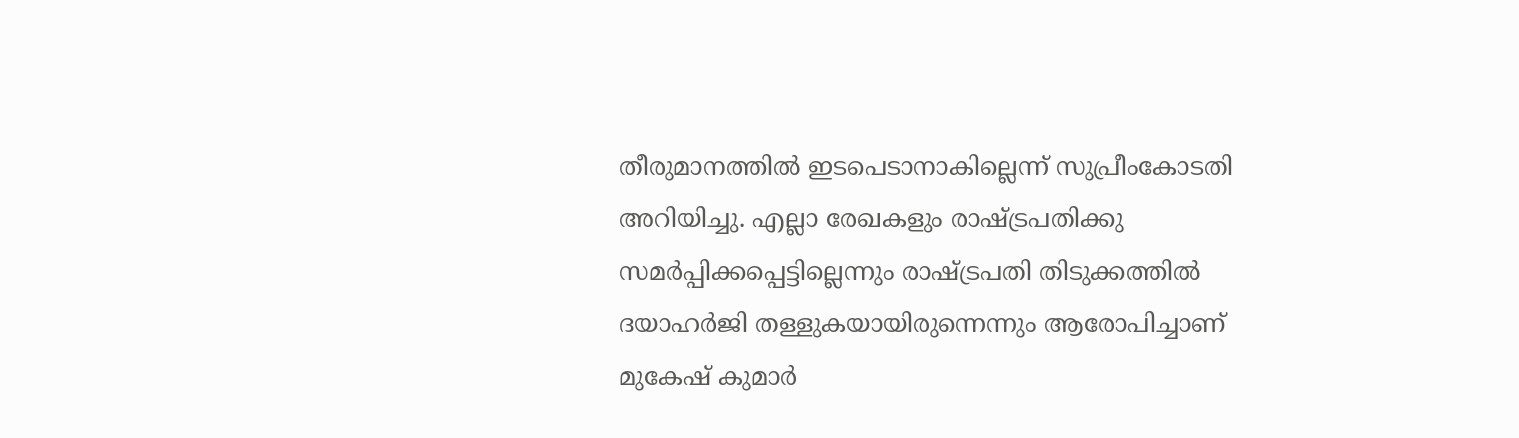തീരുമാനത്തില്‍ ഇടപെടാനാകില്ലെന്ന് സുപ്രീംകോടതി അറിയിച്ചു. എല്ലാ രേഖകളും രാഷ്ട്രപതിക്കു സമര്‍പ്പിക്കപ്പെട്ടില്ലെന്നും രാഷ്ട്രപതി തിടുക്കത്തില്‍ ദയാഹര്‍ജി തള്ളുകയായിരുന്നെന്നും ആരോപിച്ചാണ് മുകേഷ് കുമാര്‍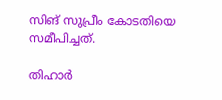സിങ് സുപ്രീം കോടതിയെ സമീപിച്ചത്.

തിഹാര്‍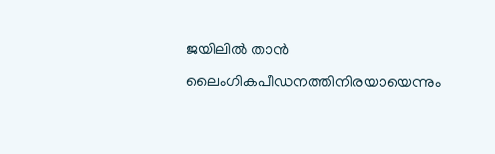ജയിലില്‍ താന്‍ ലൈംഗികപീഡനത്തിനിരയായെന്നും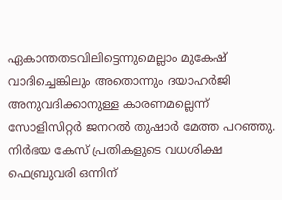ഏകാന്തതടവിലിട്ടെന്നുമെല്ലാം മുകേഷ് വാദിച്ചെങ്കിലും അതൊന്നും ദയാഹര്‍ജി അനുവദിക്കാനുള്ള കാരണമല്ലെന്ന് സോളിസിറ്റര്‍ ജനറല്‍ തുഷാര്‍ മേത്ത പറഞ്ഞു. നിര്‍ഭയ കേസ് പ്രതികളുടെ വധശിക്ഷ ഫെബ്രുവരി ഒന്നിന്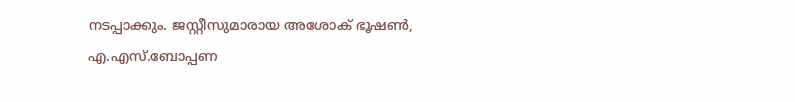നടപ്പാക്കും. ജസ്റ്റീസുമാരായ അശോക് ഭൂഷൺ, എ.എസ്.ബോപ്പണ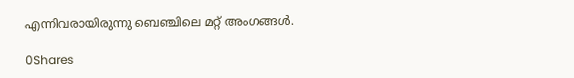എന്നിവരായിരുന്നു ബെഞ്ചിലെ മറ്റ് അംഗങ്ങൾ.

0Shares